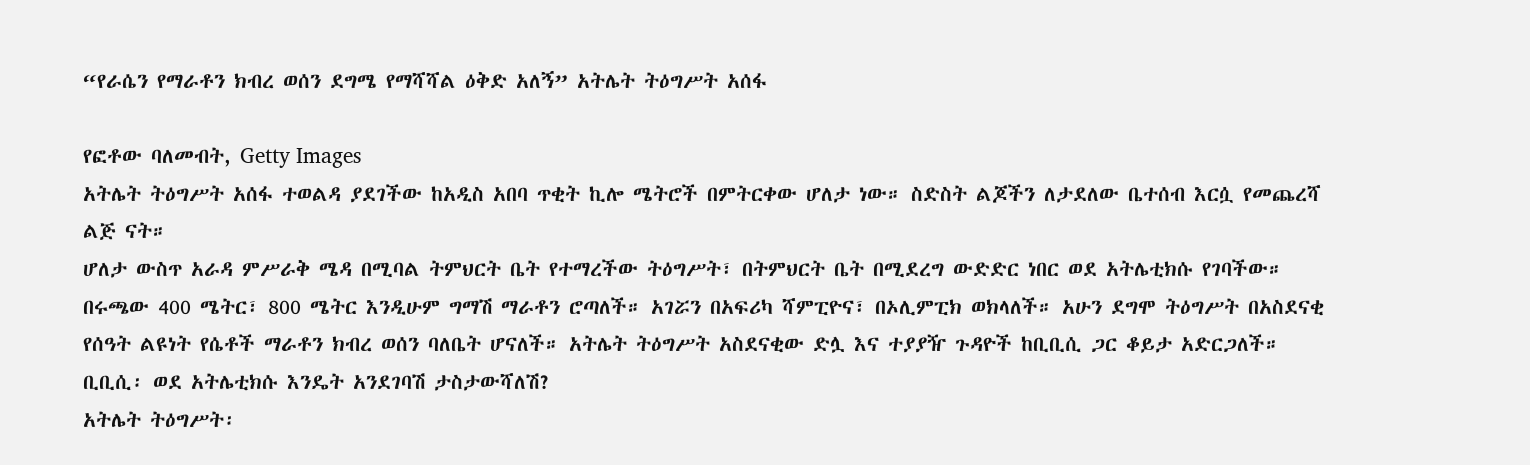“የራሴን የማራቶን ክብረ ወሰን ደግሜ የማሻሻል ዕቅድ አለኝ” አትሌት ትዕግሥት አሰፋ

የፎቶው ባለመብት, Getty Images
አትሌት ትዕግሥት አሰፋ ተወልዳ ያደገችው ከአዲስ አበባ ጥቂት ኪሎ ሜትሮች በምትርቀው ሆለታ ነው። ስድስት ልጆችን ለታደለው ቤተሰብ እርሷ የመጨረሻ ልጅ ናት።
ሆለታ ውስጥ አራዳ ምሥራቅ ሜዳ በሚባል ትምህርት ቤት የተማረችው ትዕግሥት፣ በትምህርት ቤት በሚደረግ ውድድር ነበር ወደ አትሌቲክሱ የገባችው።
በሩጫው 400 ሜትር፣ 800 ሜትር እንዲሁም ግማሽ ማራቶን ሮጣለች። አገሯን በአፍሪካ ሻምፒዮና፣ በኦሊምፒክ ወክላለች። አሁን ደግሞ ትዕግሥት በአስደናቂ የሰዓት ልዩነት የሴቶች ማራቶን ክብረ ወሰን ባለቤት ሆናለች። አትሌት ትዕግሥት አስደናቂው ድሏ እና ተያያዥ ጉዳዮች ከቢቢሲ ጋር ቆይታ አድርጋለች።
ቢቢሲ፡ ወደ አትሌቲክሱ እንዴት አንደገባሽ ታስታውሻለሽ?
አትሌት ትዕግሥት፡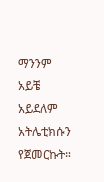ማንንም አይቼ አይደለም አትሌቲክሱን የጀመርኩት።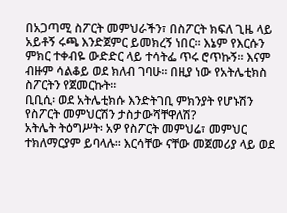በአጋጣሚ ስፖርት መምህራችን፣ በስፖርት ክፍለ ጊዜ ላይ አይቶኝ ሩጫ እንድጀምር ይመክረኝ ነበር። እኔም የእርሱን ምክር ተቀብዬ ውድድር ላይ ተሳትፌ ጥሩ ሮጥኩኝ። እናም ብዙም ሳልቆይ ወደ ክለብ ገባሁ። በዚያ ነው የአትሌቲክስ ስፖርትን የጀመርኩት።
ቢቢሲ፡ ወደ አትሌቲክሱ እንድትገቢ ምክንያት የሆኑሽን የስፖርት መምህርሽን ታስታውሻቸዋለሽ?
አትሌት ትዕግሥት፡ አዎ የስፖርት መምህሬ፣ መምህር ተክለማርያም ይባላሉ። እርሳቸው ናቸው መጀመሪያ ላይ ወደ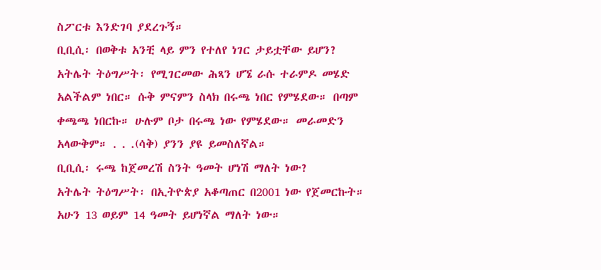ስፖርቱ እንድገባ ያደረጉኝ።
ቢቢሲ፡ በወቅቱ አንቺ ላይ ምን የተለየ ነገር ታይቷቸው ይሆን?
አትሌት ትዕግሥት፡ የሚገርመው ሕጻን ሆኜ ራሱ ተራምዶ መሄድ አልችልም ነበር። ሱቅ ምናምን ስላክ በሩጫ ነበር የምሄደው። በጣም ቀጫጫ ነበርኩ። ሁሉም ቦታ በሩጫ ነው የምሄደው። መራመድን አላውቅም። . . .(ሳቅ) ያንን ያዩ ይመስለኛል።
ቢቢሲ፡ ሩጫ ከጀመረሽ ስንት ዓመት ሆነሽ ማለት ነው?
አትሌት ትዕግሥት፡ በኢትዮጵያ አቆጣጠር በ2001 ነው የጀመርኩት። አሁን 13 ወይም 14 ዓመት ይሆነኛል ማለት ነው።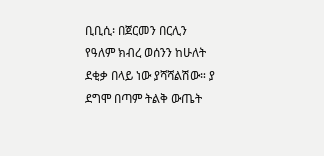ቢቢሲ፡ በጀርመን በርሊን የዓለም ክብረ ወሰንን ከሁለት ደቂቃ በላይ ነው ያሻሻልሽው። ያ ደግሞ በጣም ትልቅ ውጤት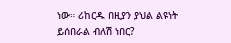ነው። ሪከርዱ በዚያን ያህል ልዩነት ይሰበራል ብለሽ ነበር?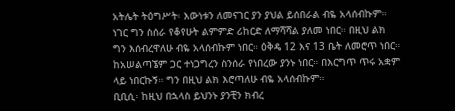አትሌት ትዕግሥት፡ እውነቱን ለመናገር ያን ያህል ይሰበራል ብዬ አላሰብኩም። ነገር ግን ስሰራ የቆየሁት ልምምድ ሪከርድ ለማሻሻል ያለመ ነበር። በዚህ ልክ ግን እሰብረዋለሁ ብዬ አላሰብኩም ነበር። ዕቅዴ 12 እና 13 ቤት ለመሮጥ ነበር። ከአሠልጣኜም ጋር ተነጋግረን ስንሰራ የነበረው ያንኑ ነበር። በእርግጥ ጥሩ አቋም ላይ ነበርኩኝ። ግን በዚህ ልክ እሮጣለሁ ብዬ አላሰብኩም።
ቢቢሲ፡ ከዚህ በኋላስ ይህንኑ ያንቺን ክብረ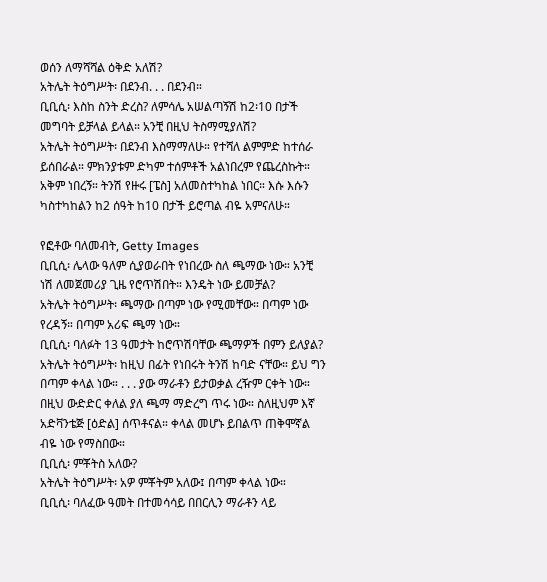ወሰን ለማሻሻል ዕቅድ አለሽ?
አትሌት ትዕግሥት፡ በደንብ. . . በደንብ።
ቢቢሲ፡ እስከ ስንት ድረስ? ለምሳሌ አሠልጣኝሽ ከ2፡10 በታች መግባት ይቻላል ይላል። አንቺ በዚህ ትስማሚያለሽ?
አትሌት ትዕግሥት፡ በደንብ እስማማለሁ። የተሻለ ልምምድ ከተሰራ ይሰበራል። ምክንያቱም ድካም ተሰምቶች አልነበረም የጨረስኩት። አቅም ነበረኝ። ትንሽ የዙሩ [ፔስ] አለመስተካከል ነበር። እሱ እሱን ካስተካከልን ከ2 ሰዓት ከ10 በታች ይሮጣል ብዬ አምናለሁ።

የፎቶው ባለመብት, Getty Images
ቢቢሲ፡ ሌላው ዓለም ሲያወራበት የነበረው ስለ ጫማው ነው። አንቺ ነሽ ለመጀመሪያ ጊዜ የሮጥሽበት። እንዴት ነው ይመቻል?
አትሌት ትዕግሥት፡ ጫማው በጣም ነው የሚመቸው። በጣም ነው የረዳኝ። በጣም አሪፍ ጫማ ነው።
ቢቢሲ፡ ባለፉት 13 ዓመታት ከሮጥሽባቸው ጫማዎች በምን ይለያል?
አትሌት ትዕግሥት፡ ከዚህ በፊት የነበሩት ትንሽ ከባድ ናቸው። ይህ ግን በጣም ቀላል ነው። . . . ያው ማራቶን ይታወቃል ረዥም ርቀት ነው። በዚህ ውድድር ቀለል ያለ ጫማ ማድረግ ጥሩ ነው። ስለዚህም እኛ አድቫንቴጅ [ዕድል] ሰጥቶናል። ቀላል መሆኑ ይበልጥ ጠቅሞኛል ብዬ ነው የማስበው።
ቢቢሲ፡ ምቾትስ አለው?
አትሌት ትዕግሥት፡ አዎ ምቾትም አለው፤ በጣም ቀላል ነው።
ቢቢሲ፡ ባለፈው ዓመት በተመሳሳይ በበርሊን ማራቶን ላይ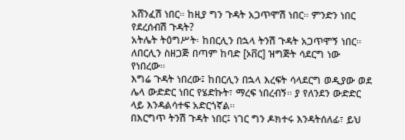አሸንፈሽ ነበር። ከዚያ ግን ጉዳት አጋጥሞሽ ነበር። ምንድን ነበር የደረሰብሽ ጉዳት?
አትሌት ትዕግሥት፡ ከበርሊን በኋላ ትንሽ ጉዳት አጋጥሞኝ ነበር። ለበርሊን ስዘጋጅ በጣም ከባድ [ኦቨር] ዝግጅት ሳደርግ ነው የነበረው።
እግሬ ጉዳት ነበረው፤ ከበርሊን በኋላ እረፍት ሳላደርግ ወዲያው ወደ ሌላ ውድድር ነበር የሄድኩት፣ ማረፍ ነበረብኝ። ያ የለንደን ውድድር ላይ እንዳልሳተፍ አድርጎኛል።
በእርግጥ ትንሽ ጉዳት ነበር፤ ነገር ግን ዶክተሩ እንዳትሰለፊ፣ ይህ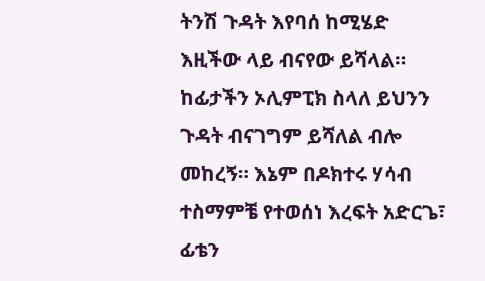ትንሽ ጉዳት እየባሰ ከሚሄድ እዚችው ላይ ብናየው ይሻላል። ከፊታችን ኦሊምፒክ ስላለ ይህንን ጉዳት ብናገግም ይሻለል ብሎ መከረኝ። እኔም በዶክተሩ ሃሳብ ተስማምቼ የተወሰነ እረፍት አድርጌ፣ ፊቴን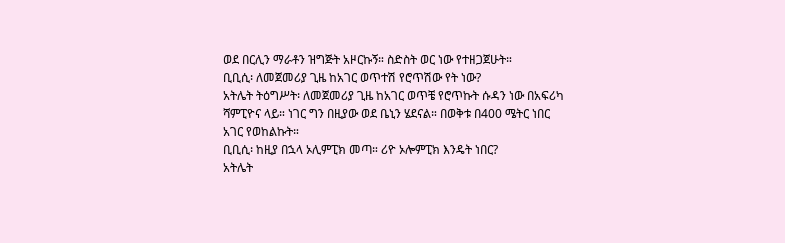ወደ በርሊን ማራቶን ዝግጅት አዞርኩኝ። ስድስት ወር ነው የተዘጋጀሁት።
ቢቢሲ፡ ለመጀመሪያ ጊዜ ከአገር ወጥተሽ የሮጥሽው የት ነው?
አትሌት ትዕግሥት፡ ለመጀመሪያ ጊዜ ከአገር ወጥቼ የሮጥኩት ሱዳን ነው በአፍሪካ ሻምፒዮና ላይ። ነገር ግን በዚያው ወደ ቤኒን ሄደናል። በወቅቱ በ400 ሜትር ነበር አገር የወከልኩት።
ቢቢሲ፡ ከዚያ በኋላ ኦሊምፒክ መጣ። ሪዮ ኦሎምፒክ እንዴት ነበር?
አትሌት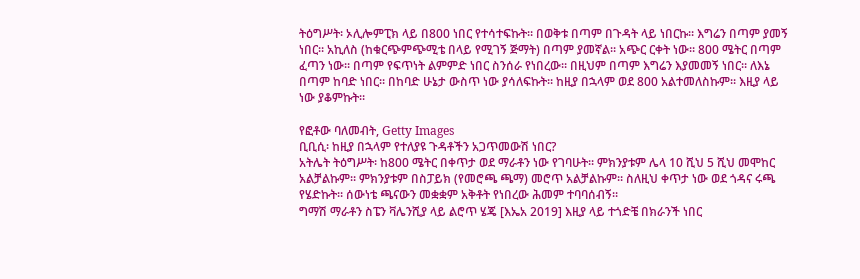ትዕግሥት፡ ኦሊሎምፒክ ላይ በ800 ነበር የተሳተፍኩት። በወቅቱ በጣም በጉዳት ላይ ነበርኩ። እግሬን በጣም ያመኝ ነበር። አኪለስ (ከቁርጭምጭሚቴ በላይ የሚገኝ ጅማት) በጣም ያመኛል። አጭር ርቀት ነው። 800 ሜትር በጣም ፈጣን ነው። በጣም የፍጥነት ልምምድ ነበር ስንሰራ የነበረው። በዚህም በጣም እግሬን እያመመኝ ነበር። ለእኔ በጣም ከባድ ነበር። በከባድ ሁኔታ ውስጥ ነው ያሳለፍኩት። ከዚያ በኋላም ወደ 800 አልተመለስኩም። እዚያ ላይ ነው ያቆምኩት።

የፎቶው ባለመብት, Getty Images
ቢቢሲ፡ ከዚያ በኋላም የተለያዩ ጉዳቶችን አጋጥመውሽ ነበር?
አትሌት ትዕግሥት፡ ከ800 ሜትር በቀጥታ ወደ ማራቶን ነው የገባሁት። ምክንያቱም ሌላ 10 ሺህ 5 ሺህ መሞከር አልቻልኩም። ምክንያቱም በስፓይክ (የመሮጫ ጫማ) መሮጥ አልቻልኩም። ስለዚህ ቀጥታ ነው ወደ ጎዳና ሩጫ የሄድኩት። ሰውነቴ ጫናውን መቋቋም አቅቶት የነበረው ሕመም ተባባሰብኝ።
ግማሽ ማራቶን ስፔን ቫሌንሺያ ላይ ልሮጥ ሄጄ [እኤአ 2019] እዚያ ላይ ተጎድቼ በክራንች ነበር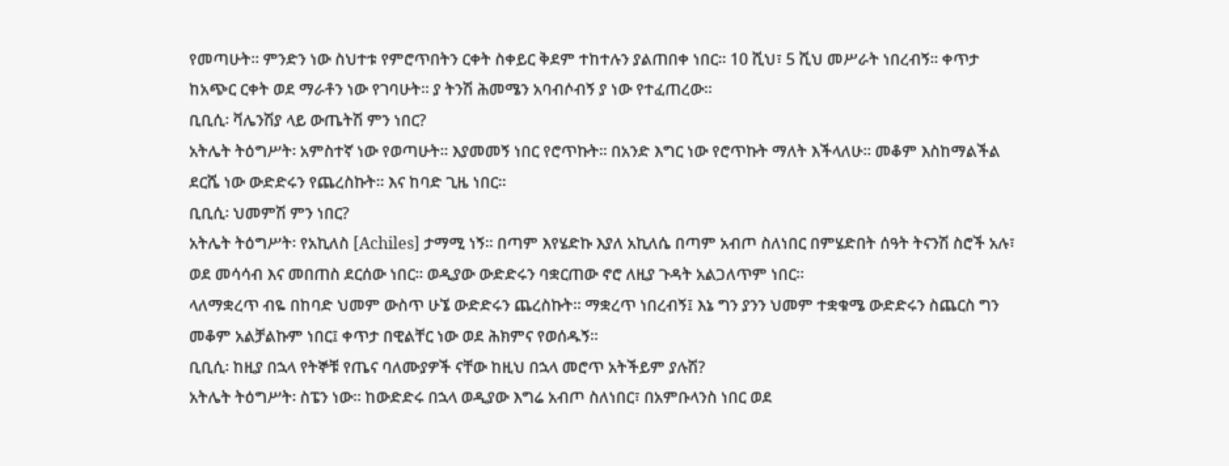የመጣሁት። ምንድን ነው ስህተቱ የምሮጥበትን ርቀት ስቀይር ቅደም ተከተሉን ያልጠበቀ ነበር። 10 ሺህ፣ 5 ሺህ መሥራት ነበረብኝ። ቀጥታ ከአጭር ርቀት ወደ ማራቶን ነው የገባሁት። ያ ትንሽ ሕመሜን አባብሶብኝ ያ ነው የተፈጠረው።
ቢቢሲ፡ ቫሌንሽያ ላይ ውጤትሽ ምን ነበር?
አትሌት ትዕግሥት፡ አምስተኛ ነው የወጣሁት። እያመመኝ ነበር የሮጥኩት። በአንድ እግር ነው የሮጥኩት ማለት እችላለሁ። መቆም እስከማልችል ደርሼ ነው ውድድሩን የጨረስኩት። እና ከባድ ጊዜ ነበር።
ቢቢሲ፡ ህመምሽ ምን ነበር?
አትሌት ትዕግሥት፡ የአኪለስ [Achiles] ታማሚ ነኝ። በጣም እየሄድኩ እያለ አኪለሴ በጣም አብጦ ስለነበር በምሄድበት ሰዓት ትናንሽ ስሮች አሉ፣ ወደ መሳሳብ እና መበጠስ ደርሰው ነበር። ወዲያው ውድድሩን ባቋርጠው ኖሮ ለዚያ ጉዳት አልጋለጥም ነበር።
ላለማቋረጥ ብዬ በከባድ ህመም ውስጥ ሁኜ ውድድሩን ጨረስኩት። ማቋረጥ ነበረብኝ፤ እኔ ግን ያንን ህመም ተቋቁሜ ውድድሩን ስጨርስ ግን መቆም አልቻልኩም ነበር፤ ቀጥታ በዊልቸር ነው ወደ ሕክምና የወሰዱኝ።
ቢቢሲ፡ ከዚያ በኋላ የትኞቹ የጤና ባለሙያዎች ናቸው ከዚህ በኋላ መሮጥ አትችይም ያሉሽ?
አትሌት ትዕግሥት፡ ስፔን ነው። ከውድድሩ በኋላ ወዲያው እግሬ አብጦ ስለነበር፣ በአምቡላንስ ነበር ወደ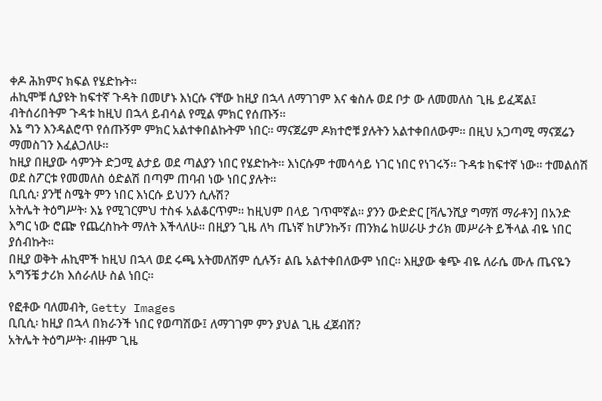ቀዶ ሕክምና ክፍል የሄድኩት።
ሐኪሞቹ ሲያዩት ከፍተኛ ጉዳት በመሆኑ እነርሱ ናቸው ከዚያ በኋላ ለማገገም እና ቁስሉ ወደ ቦታ ው ለመመለስ ጊዜ ይፈጃል፤ ብትሰሪበትም ጉዳቱ ከዚህ በኋላ ይብሳል የሚል ምክር የሰጡኝ።
እኔ ግን እንዳልሮጥ የሰጡኝም ምክር አልተቀበልኩትም ነበር። ማናጀሬም ዶክተሮቹ ያሉትን አልተቀበለውም። በዚህ አጋጣሚ ማናጀሬን ማመስገን እፈልጋለሁ።
ከዚያ በዚያው ሳምንት ድጋሚ ልታይ ወደ ጣልያን ነበር የሄድኩት። እነርሱም ተመሳሳይ ነገር ነበር የነገሩኝ። ጉዳቱ ከፍተኛ ነው። ተመልሰሽ ወደ ስፖርቱ የመመለስ ዕድልሽ በጣም ጠባብ ነው ነበር ያሉት።
ቢቢሲ፡ ያንቺ ስሜት ምን ነበር እነርሱ ይህንን ሲሉሽ?
አትሌት ትዕግሥት፡ እኔ የሚገርምህ ተስፋ አልቆርጥም። ከዚህም በላይ ገጥሞኛል። ያንን ውድድር [ቫሌንሺያ ግማሽ ማራቶን] በአንድ እግር ነው ሮጬ የጨረስኩት ማለት እችላለሁ። በዚያን ጊዜ ለካ ጤነኛ ከሆንኩኝ፣ ጠንክሬ ከሠራሁ ታሪክ መሥራት ይችላል ብዬ ነበር ያሰብኩት።
በዚያ ወቅት ሐኪሞች ከዚህ በኋላ ወደ ሩጫ አትመለሽም ሲሉኝ፣ ልቤ አልተቀበለውም ነበር። እዚያው ቁጭ ብዬ ለራሴ ሙሉ ጤናዬን አግኝቼ ታሪክ እሰራለሁ ስል ነበር።

የፎቶው ባለመብት, Getty Images
ቢቢሲ፡ ከዚያ በኋላ በክራንች ነበር የወጣሽው፤ ለማገገም ምን ያህል ጊዜ ፈጀብሽ?
አትሌት ትዕግሥት፡ ብዙም ጊዜ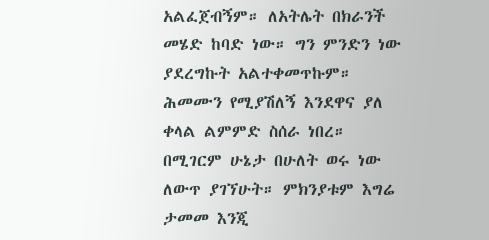አልፈጀብኝም። ለአትሌት በክራንች መሄድ ከባድ ነው። ግን ምንድን ነው ያደረግኩት አልተቀመጥኩም። ሕመሙን የሚያሽለኝ እንደዋና ያለ ቀላል ልምምድ ስሰራ ነበረ። በሚገርም ሁኔታ በሁለት ወሩ ነው ለውጥ ያገኘሁት። ምክንያቱም እግሬ ታመመ እንጂ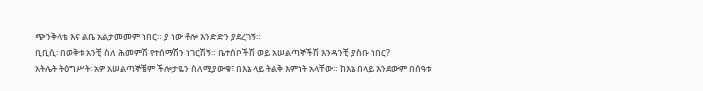ጭንቅላቴ እና ልቤ አልታመመም ነበር። ያ ነው ቶሎ እንድድን ያደረገኝ።
ቢቢሲ፡ በወቅቱ አንቺ ስለ ሕመምሽ የተሰማሽን ነገርሽኝ። ቤተሰቦችሽ ወይ አሠልጣኞችሽ እንዳንቺ ያስቡ ነበር?
አትሌት ትዕግሥት፡ አዎ አሠልጣኞቼም ችሎታዬን ስለሚያውቁ፣ በእኔ ላይ ትልቅ እምነት አላቸው። ከእኔ በላይ እንደውም በሰዓቱ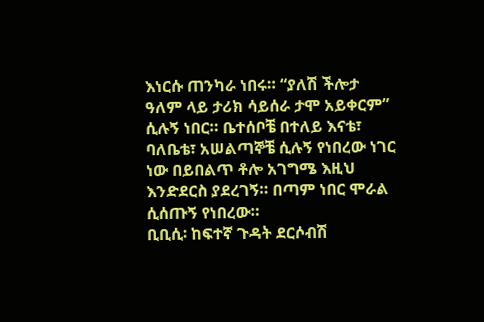እነርሱ ጠንካራ ነበሩ። “ያለሽ ችሎታ ዓለም ላይ ታሪክ ሳይሰራ ታሞ አይቀርም” ሲሉኝ ነበር። ቤተሰቦቼ በተለይ እናቴ፣ ባለቤቴ፣ አሠልጣኞቼ ሲሉኝ የነበረው ነገር ነው በይበልጥ ቶሎ አገግሜ እዚህ እንድደርስ ያደረገኝ። በጣም ነበር ሞራል ሲሰጡኝ የነበረው።
ቢቢሲ፡ ከፍተኛ ጉዳት ደርሶብሽ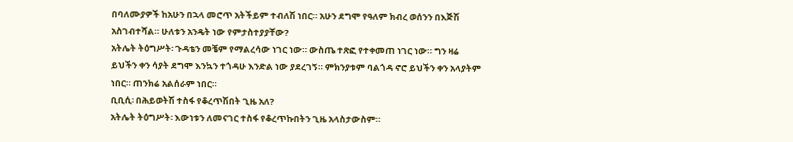በባለሙያዎች ከአሁን በኋላ መሮጥ አትችይም ተብለሽ ነበር። አሁን ደግሞ የዓለም ክብረ ወሰንን በእጅሽ አስገብተሻል። ሁለቱን አንዴት ነው የምታስተያያቸው?
አትሌት ትዕግሥት፡ ጉዳቴን መቼም የማልረሳው ነገር ነው። ውስጤ ተጽፎ የተቀመጠ ነገር ነው። ግን ዛሬ ይህችን ቀን ሳያት ደግሞ እንኳን ተጎዳሁ እንድል ነው ያደረገኝ። ምክንያቱም ባልጎዳ ኖሮ ይህችን ቀን አላያትም ነበር። ጠንክሬ አልሰራም ነበር።
ቢቢሲ፡ በሕይወትሽ ተስፋ የቆረጥሽበት ጊዜ አለ?
አትሌት ትዕግሥት፡ እውነቱን ለመናገር ተስፋ የቆረጥኩበትን ጊዜ አላስታውስም።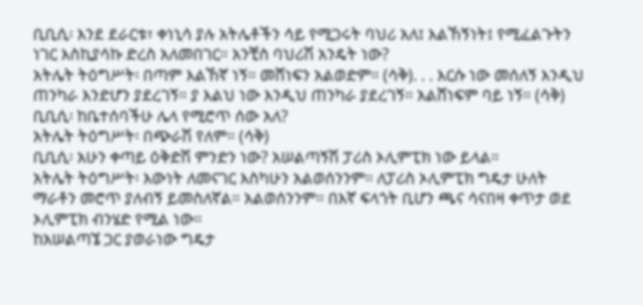ቢቢሲ፡ እንደ ደራርቱ፣ ቀነኒሳ ያሉ አትሌቶችን ሳይ የሚጋሩት ባህሪ አለ፤ እልኸኝነት፤ የሚፈልጉትን ነገር እስኪያሳኩ ድረስ አለመበገር። አንቺስ ባህሪሽ አንዴት ነው?
አትሌት ትዕግሥት፡ በጣም እልኸኛ ነኝ። መሸነፍን አልወድም። (ሳቅ). . . እርሱ ነው መሰለኝ እንዲህ ጠንካራ እንድሆን ያደረገኝ። ያ እልህ ነው እንዲህ ጠንካራ ያደረገኝ። አልሸነፍም ባይ ነኝ። (ሳቅ)
ቢቢሲ፡ ከቤተሰባችሁ ሌላ የሚሮጥ ሰው አለ?
አትሌት ትዕግሥት፡ በጭራሽ የለም። (ሳቅ)
ቢቢሲ፡ አሁን ቀጣይ ዕቅድሽ ምንድን ነው? አሠልጣኝሽ ፓሪስ ኦሊምፒክ ነው ይላል።
አትሌት ትዕግሥት፡ እውነት ለመናገር እስካሁን አልወሰንንም። ለፓሪስ ኦሊምፒክ ግዴታ ሁለት ማራቶን መሮጥ ያለብኝ ይመስለኛል። አልወሰንንም። በእኛ ፍላጎት ቢሆን ጫና ሳናበዛ ቀጥታ ወደ ኦሊምፒክ ብንሄድ የሚል ነው።
ከአሠልጣኜ ጋር ያወራነው ግዴታ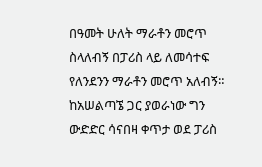በዓመት ሁለት ማራቶን መሮጥ ስላለብኝ በፓሪስ ላይ ለመሳተፍ የለንደንን ማራቶን መሮጥ አለብኝ። ከአሠልጣኜ ጋር ያወራነው ግን ውድድር ሳናበዛ ቀጥታ ወደ ፓሪስ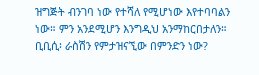ዝግጅት ብንገባ ነው የተሻለ የሚሆነው እየተባባልን ነው። ምን አንደሚሆን እንግዲህ አንማከርበታለን።
ቢቢሲ፡ ራስሽን የምታዝናኚው በምንድን ነው?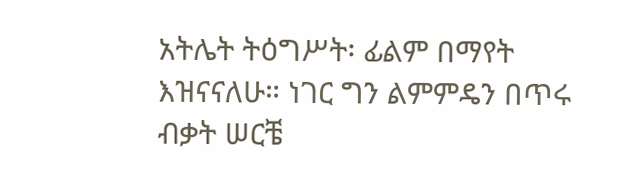አትሌት ትዕግሥት፡ ፊልም በማየት እዝናናለሁ። ነገር ግን ልምምዴን በጥሩ ብቃት ሠርቼ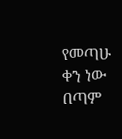የመጣሁ ቀን ነው በጣም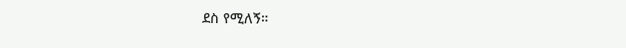ደስ የሚለኝ።